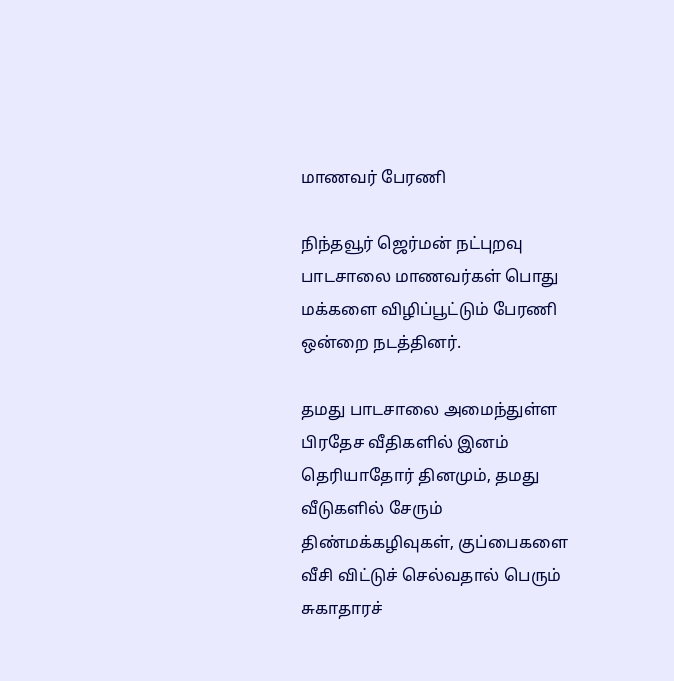மாணவர் பேரணி

நிந்தவூர் ஜெர்மன் நட்புறவு பாடசாலை மாணவர்கள் பொது மக்களை விழிப்பூட்டும் பேரணி ஒன்றை நடத்தினர்.

தமது பாடசாலை அமைந்துள்ள பிரதேச வீதிகளில் இனம் தெரியாதோர் தினமும், தமது வீடுகளில் சேரும் திண்மக்கழிவுகள், குப்பைகளை வீசி விட்டுச் செல்வதால் பெரும் சுகாதாரச்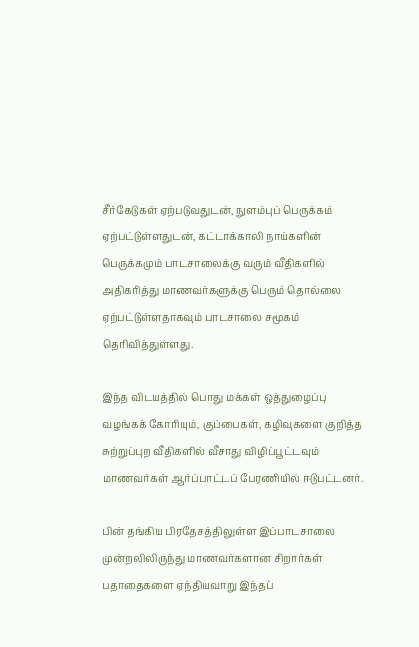சீர்கேடுகள் ஏற்படுவதுடன், நுளம்புப் பெருக்கம் ஏற்பட்டுள்ளதுடன், கட்டாக்காலி நாய்களின் பெருக்கமும் பாடசாலைக்கு வரும் வீதிகளில் அதிகரித்து மாணவர்களுக்கு பெரும் தொல்லை ஏற்பட்டுள்ளதாகவும் பாடசாலை சமூகம் தெரிவித்துள்ளது.

இந்த விடயத்தில் பொது மக்கள் ஒத்துழைப்பு வழங்கக் கோரியும், குப்பைகள், கழிவுகளை குறித்த சுற்றுப்புற வீதிகளில் வீசாது விழிப்பூட்டவும் மாணவர்கள் ஆர்ப்பாட்டப் பேரணியில் ஈடுபட்டனர்.

பின் தங்கிய பிரதேசத்திலுள்ள இப்பாடசாலை முன்றலிலிருந்து மாணவர்களான சிறார்கள் பதாதைகளை ஏந்தியவாறு இந்தப்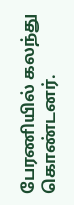பேரணியில் கலந்து கொண்டனர்.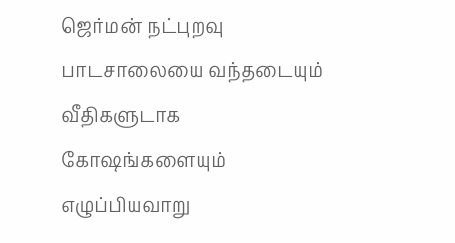ஜெர்மன் நட்புறவு பாடசாலையை வந்தடையும் வீதிகளுடாக கோஷங்களையும் எழுப்பியவாறு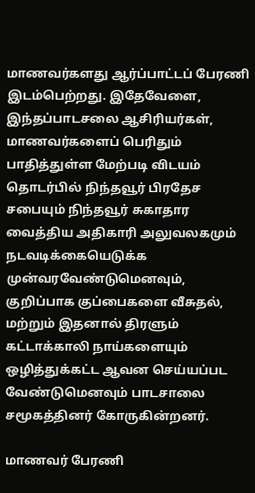மாணவர்களது ஆர்ப்பாட்டப் பேரணி இடம்பெற்றது. இதேவேளை, இந்தப்பாடசலை ஆசிரியர்கள், மாணவர்களைப் பெரிதும் பாதித்துள்ள மேற்படி விடயம் தொடர்பில் நிந்தவூர் பிரதேச சபையும் நிந்தவூர் சுகாதார வைத்திய அதிகாரி அலுவலகமும் நடவடிக்கையெடுக்க முன்வரவேண்டுமெனவும், குறிப்பாக குப்பைகளை வீசுதல், மற்றும் இதனால் திரளும் கட்டாக்காலி நாய்களையும் ஒழித்துக்கட்ட ஆவன செய்யப்பட வேண்டுமெனவும் பாடசாலை சமூகத்தினர் கோருகின்றனர்.

மாணவர் பேரணி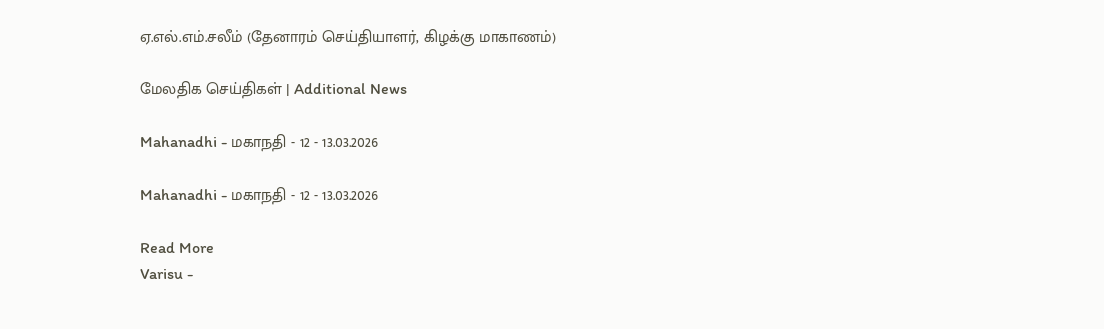ஏ.எல்.எம்.சலீம் (தேனாரம் செய்தியாளர், கிழக்கு மாகாணம்)

மேலதிக செய்திகள் | Additional News

Mahanadhi - மகாநதி - 12 - 13.03.2026

Mahanadhi - மகாநதி - 12 - 13.03.2026

Read More
Varisu -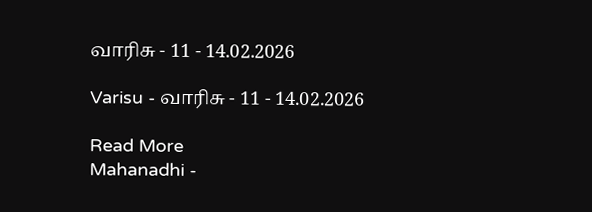வாரிசு - 11 - 14.02.2026

Varisu - வாரிசு - 11 - 14.02.2026

Read More
Mahanadhi -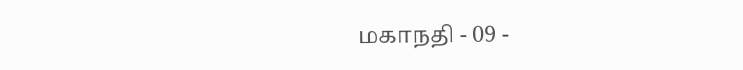மகாநதி - 09 -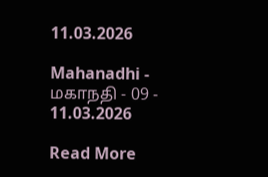11.03.2026

Mahanadhi - மகாநதி - 09 - 11.03.2026

Read More